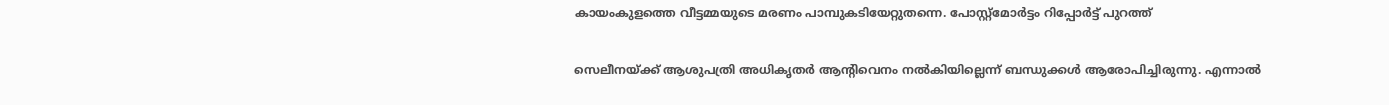കായംകുളത്തെ വീട്ടമ്മയുടെ മരണം പാമ്പുകടിയേറ്റുതന്നെ. പോസ്റ്റ്‌മോര്‍ട്ടം റിപ്പോര്‍ട്ട് പുറത്ത്

സെലീനയ്ക്ക് ആശുപത്രി അധികൃതര്‍ ആന്റിവെനം നല്‍കിയില്ലെന്ന് ബന്ധുക്കള്‍ ആരോപിച്ചിരുന്നു. എന്നാല്‍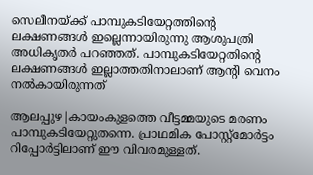സെലീനയ്ക്ക് പാമ്പുകടിയേറ്റത്തിന്റെ ലക്ഷണങ്ങള്‍ ഇല്ലെന്നായിരുന്നു ആശുപത്രി അധികൃതര്‍ പറഞ്ഞത്. പാമ്പുകടിയേറ്റതിന്റെ ലക്ഷണങ്ങള്‍ ഇല്ലാത്തതിനാലാണ് ആന്റി വെനം നല്‍കായിരുന്നത്

ആലപ്പുഴ|കായംകുളത്തെ വീട്ടമ്മയുടെ മരണം പാമ്പുകടിയേറ്റുതന്നെ. പ്രാഥമിക പോസ്റ്റ്‌മോര്‍ട്ടം റിപ്പോര്‍ട്ടിലാണ് ഈ വിവരമുള്ളത്.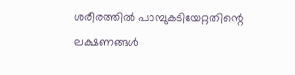ശരീരത്തില്‍ പാമ്പുകടിയേറ്റതിന്റെ ലക്ഷണങ്ങള്‍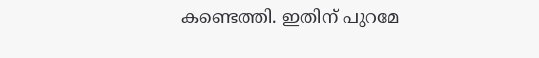കണ്ടെത്തി. ഇതിന് പുറമേ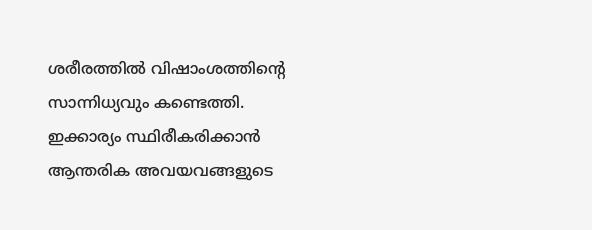ശരീരത്തില്‍ വിഷാംശത്തിന്റെ സാന്നിധ്യവും കണ്ടെത്തി. ഇക്കാര്യം സ്ഥിരീകരിക്കാന്‍ ആന്തരിക അവയവങ്ങളുടെ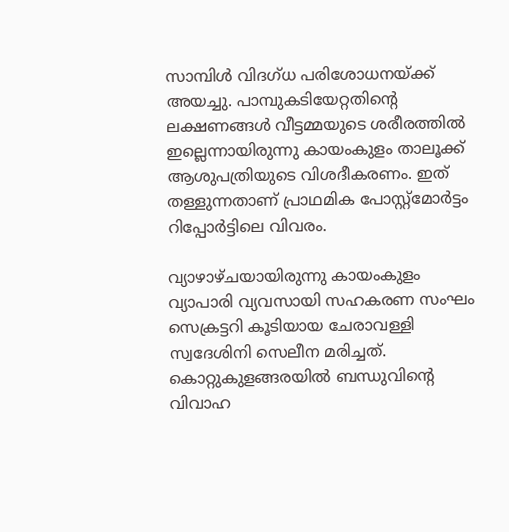സാമ്പിള്‍ വിദഗ്ധ പരിശോധനയ്ക്ക് അയച്ചു. പാമ്പുകടിയേറ്റതിന്റെ ലക്ഷണങ്ങള്‍ വീട്ടമ്മയുടെ ശരീരത്തില്‍ ഇല്ലെന്നായിരുന്നു കായംകുളം താലൂക്ക് ആശുപത്രിയുടെ വിശദീകരണം. ഇത് തള്ളുന്നതാണ് പ്രാഥമിക പോസ്റ്റ്‌മോര്‍ട്ടം റിപ്പോര്‍ട്ടിലെ വിവരം.

വ്യാഴാഴ്ചയായിരുന്നു കായംകുളം വ്യാപാരി വ്യവസായി സഹകരണ സംഘം സെക്രട്ടറി കൂടിയായ ചേരാവള്ളി സ്വദേശിനി സെലീന മരിച്ചത്. കൊറ്റുകുളങ്ങരയില്‍ ബന്ധുവിന്റെ വിവാഹ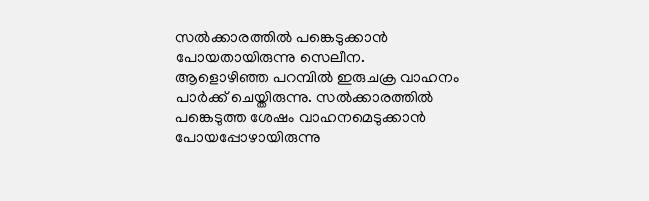സല്‍ക്കാരത്തില്‍ പങ്കെടുക്കാന്‍ പോയതായിരുന്നു സെലീന.
ആളൊഴിഞ്ഞ പറമ്പില്‍ ഇരുചക്ര വാഹനം പാര്‍ക്ക് ചെയ്തിരുന്നു. സല്‍ക്കാരത്തില്‍ പങ്കെടുത്ത ശേഷം വാഹനമെടുക്കാന്‍ പോയപ്പോഴായിരുന്നു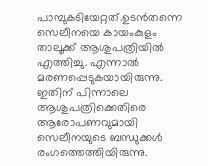പാമ്പുകടിയേറ്റത്.ഉടന്‍തന്നെ സെലീനയെ കായംകുളം താലൂക്ക് ആശുപത്രിയില്‍ എത്തിച്ചു. എന്നാല്‍ മരണപ്പെടുകയായിരുന്നു. ഇതിന് പിന്നാലെ ആശുപത്രിക്കെതിരെ ആരോപണവുമായി സെലീനയുടെ ബന്ധുക്കള്‍ രംഗത്തെത്തിയിരുന്നു.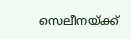സെലീനയ്ക്ക്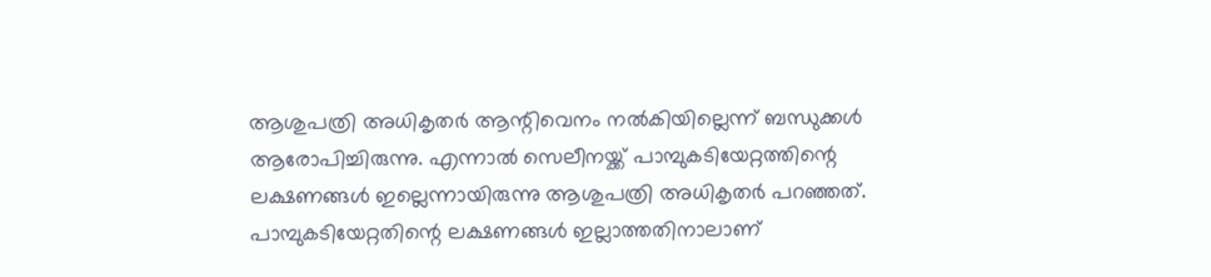ആശുപത്രി അധികൃതര്‍ ആന്റിവെനം നല്‍കിയില്ലെന്ന് ബന്ധുക്കള്‍ ആരോപിച്ചിരുന്നു. എന്നാല്‍ സെലീനയ്ക്ക് പാമ്പുകടിയേറ്റത്തിന്റെ ലക്ഷണങ്ങള്‍ ഇല്ലെന്നായിരുന്നു ആശുപത്രി അധികൃതര്‍ പറഞ്ഞത്. പാമ്പുകടിയേറ്റതിന്റെ ലക്ഷണങ്ങള്‍ ഇല്ലാത്തതിനാലാണ്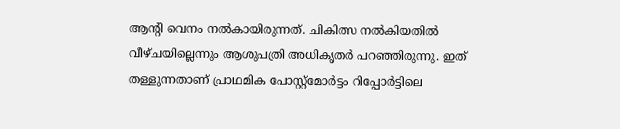ആന്റി വെനം നല്‍കായിരുന്നത്. ചികിത്സ നല്‍കിയതില്‍ വീഴ്ചയില്ലെന്നും ആശുപത്രി അധികൃതര്‍ പറഞ്ഞിരുന്നു. ഇത് തള്ളുന്നതാണ് പ്രാഥമിക പോസ്റ്റ്‌മോര്‍ട്ടം റിപ്പോര്‍ട്ടിലെ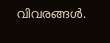വിവരങ്ങള്‍.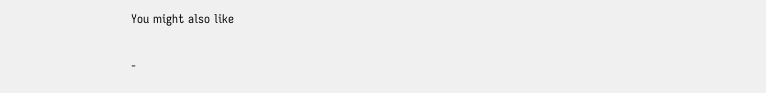You might also like

-